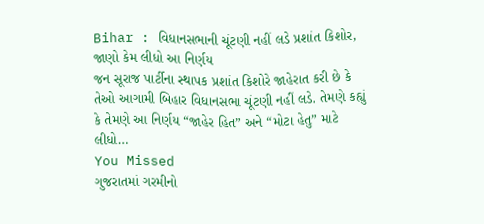Bihar : વિધાનસભાની ચૂંટણી નહીં લડે પ્રશાંત કિશોર, જાણો કેમ લીધો આ નિર્ણય
જન સૂરાજ પાર્ટીના સ્થાપક પ્રશાંત કિશોરે જાહેરાત કરી છે કે તેઓ આગામી બિહાર વિધાનસભા ચૂંટણી નહીં લડે. તેમણે કહ્યું કે તેમણે આ નિર્ણય “જાહેર હિત” અને “મોટા હેતુ” માટે લીધો…
You Missed
ગુજરાતમાં ગરમીનો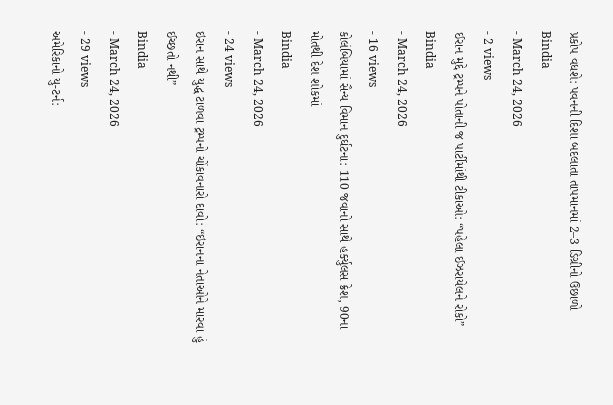પ્રકોપ વધશે: પવનની દિશા બદલાતા તાપમાનમાં 2–3 ડિગ્રીનો ઉછાળો
Bindia
- March 24, 2026
- 2 views
ઈરાન મુદ્દે ટ્રમ્પને પોતાની જ પાર્ટીમાંથી ટીકાઓ: “પહેલા ઈઝરાયેલને રોકો”
Bindia
- March 24, 2026
- 16 views
કોલંબિયામાં સૈન્ય વિમાન દુર્ઘટના: 110 જવાનો સાથે હર્ક્યુલસ ક્રેશ, 90ના મોતથી દેશ શોકમાં
Bindia
- March 24, 2026
- 24 views
ઇરાન સાથે યુદ્ધ ટાળવા ટ્રમ્પનો ચોંકાવનારો દાવો: “ઇરાનના નેતાઓને મારવા હું ઈચ્છતો નથી”
Bindia
- March 24, 2026
- 29 views
અમેરિકાનો યુ-ટર્ન: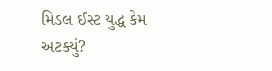મિડલ ઈસ્ટ યુદ્ધ કેમ અટક્યું?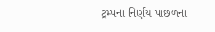ટ્રમ્પના નિર્ણય પાછળના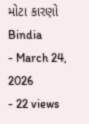મોટા કારણો
Bindia
- March 24, 2026
- 22 views